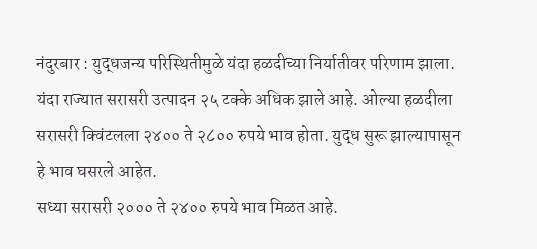नंदुरबार : युद्धजन्य परिस्थितीमुळे यंदा हळदीच्या निर्यातीवर परिणाम झाला. यंदा राज्यात सरासरी उत्पादन २५ टक्के अधिक झाले आहे. ओल्या हळदीला सरासरी क्विंटलला २४०० ते २८०० रुपये भाव होता. युद्ध सुरू झाल्यापासून हे भाव घसरले आहेत.
सध्या सरासरी २००० ते २४०० रुपये भाव मिळत आहे.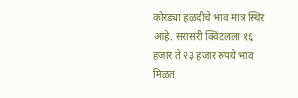कोरड्या हळदीचे भाव मात्र स्थिर आहे. सरासरी क्विंटलला १६ हजार ते २३ हजार रुपये भाव मिळत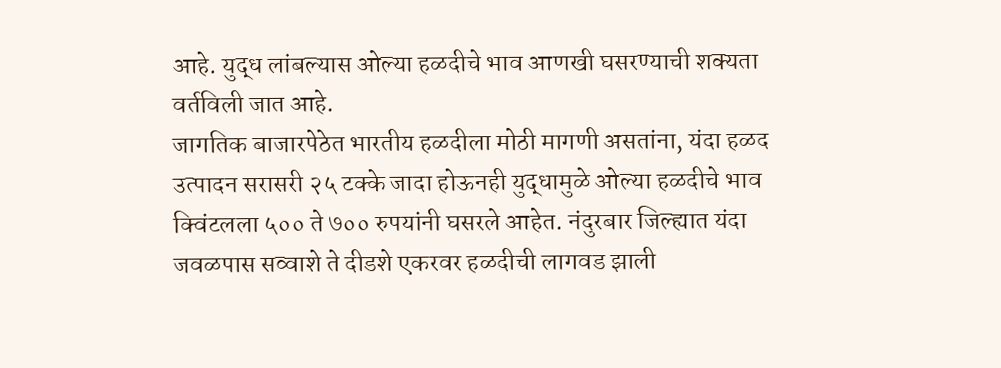आहे. युद्ध लांबल्यास ओल्या हळदीचे भाव आणखी घसरण्याची शक्यता वर्तविली जात आहे.
जागतिक बाजारपेठेत भारतीय हळदीला मोठी मागणी असतांना, यंदा हळद उत्पादन सरासरी २५ टक्के जादा होऊनही युद्धामुळे ओल्या हळदीचे भाव क्विंटलला ५०० ते ७०० रुपयांनी घसरले आहेत. नंदुरबार जिल्ह्यात यंदा जवळपास सव्वाशे ते दीडशे एकरवर हळदीची लागवड झाली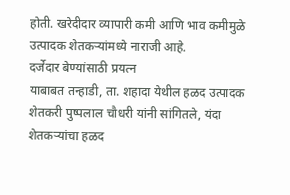होती. खरेदीदार व्यापारी कमी आणि भाव कमीमुळे उत्पादक शेतकऱ्यांमध्ये नाराजी आहे.
दर्जेदार बेण्यांसाठी प्रयत्न
याबाबत तन्हाडी, ता. शहादा येथील हळद उत्पादक शेतकरी पुष्पलाल चौधरी यांनी सांगितले, यंदा शेतकऱ्यांचा हळद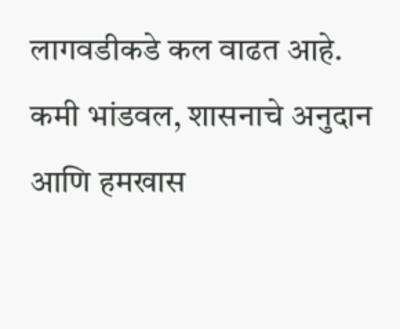लागवडीकडे कल वाढत आहे. कमी भांडवल, शासनाचे अनुदान आणि हमखास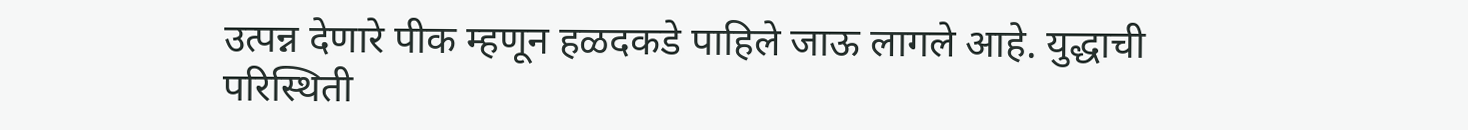उत्पन्न देणारे पीक म्हणून हळदकडे पाहिले जाऊ लागले आहे. युद्धाची परिस्थिती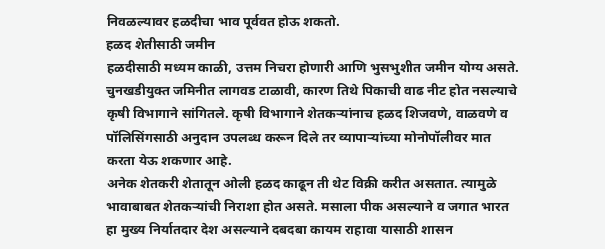निवळल्यावर हळदीचा भाव पूर्ववत होऊ शकतो.
हळद शेतीसाठी जमीन
हळदीसाठी मध्यम काळी, उत्तम निचरा होणारी आणि भुसभुशीत जमीन योग्य असते. चुनखडीयुक्त जमिनीत लागवड टाळावी, कारण तिथे पिकाची वाढ नीट होत नसल्याचे कृषी विभागाने सांगितले. कृषी विभागाने शेतकऱ्यांनाच हळद शिजवणे, वाळवणे व पॉलिसिंगसाठी अनुदान उपलब्ध करून दिले तर व्यापाऱ्यांच्या मोनोपॉलीवर मात करता येऊ शकणार आहे.
अनेक शेतकरी शेतातून ओली हळद काढून ती थेट विक्री करीत असतात. त्यामुळे भावाबाबत शेतकऱ्यांची निराशा होत असते. मसाला पीक असल्याने व जगात भारत हा मुख्य निर्यातदार देश असल्याने दबदबा कायम राहावा यासाठी शासन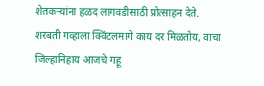शेतकऱ्यांना हळद लागवडीसाठी प्रोत्साहन देते.
शरबती गव्हाला क्विंटलमागे काय दर मिळतोय, वाचा जिल्हानिहाय आजचे गहू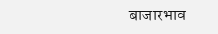बाजारभाव